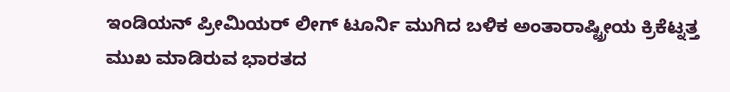ಇಂಡಿಯನ್ ಪ್ರೀಮಿಯರ್ ಲೀಗ್ ಟೂರ್ನಿ ಮುಗಿದ ಬಳಿಕ ಅಂತಾರಾಷ್ಟ್ರೀಯ ಕ್ರಿಕೆಟ್ನತ್ತ ಮುಖ ಮಾಡಿರುವ ಭಾರತದ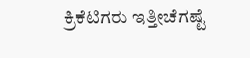ಕ್ರಿಕೆಟಿಗರು ಇತ್ತೀಚೆಗಷ್ಟೆ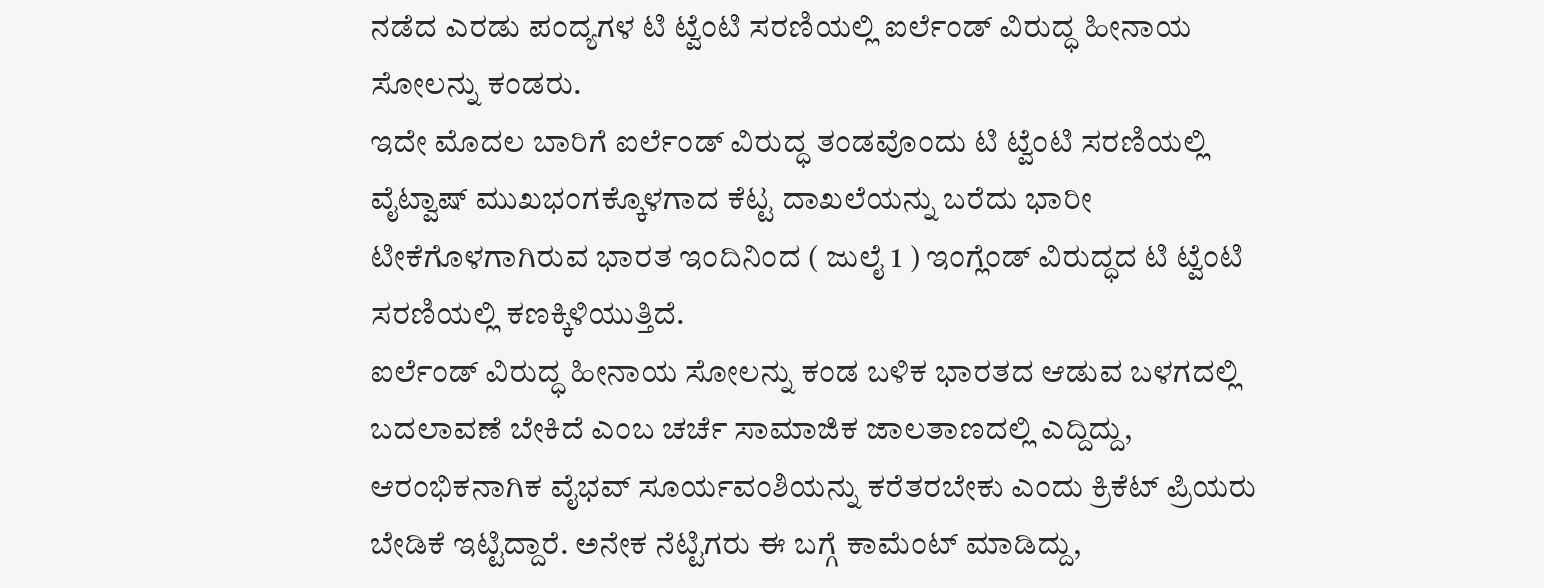ನಡೆದ ಎರಡು ಪಂದ್ಯಗಳ ಟಿ ಟ್ವೆಂಟಿ ಸರಣಿಯಲ್ಲಿ ಐರ್ಲೆಂಡ್ ವಿರುದ್ಧ ಹೀನಾಯ ಸೋಲನ್ನು ಕಂಡರು.
ಇದೇ ಮೊದಲ ಬಾರಿಗೆ ಐರ್ಲೆಂಡ್ ವಿರುದ್ಧ ತಂಡವೊಂದು ಟಿ ಟ್ವೆಂಟಿ ಸರಣಿಯಲ್ಲಿ ವೈಟ್ವಾಷ್ ಮುಖಭಂಗಕ್ಕೊಳಗಾದ ಕೆಟ್ಟ ದಾಖಲೆಯನ್ನು ಬರೆದು ಭಾರೀ ಟೀಕೆಗೊಳಗಾಗಿರುವ ಭಾರತ ಇಂದಿನಿಂದ ( ಜುಲೈ 1 ) ಇಂಗ್ಲೆಂಡ್ ವಿರುದ್ಧದ ಟಿ ಟ್ವೆಂಟಿ ಸರಣಿಯಲ್ಲಿ ಕಣಕ್ಕಿಳಿಯುತ್ತಿದೆ.
ಐರ್ಲೆಂಡ್ ವಿರುದ್ಧ ಹೀನಾಯ ಸೋಲನ್ನು ಕಂಡ ಬಳಿಕ ಭಾರತದ ಆಡುವ ಬಳಗದಲ್ಲಿ ಬದಲಾವಣೆ ಬೇಕಿದೆ ಎಂಬ ಚರ್ಚೆ ಸಾಮಾಜಿಕ ಜಾಲತಾಣದಲ್ಲಿ ಎದ್ದಿದ್ದು, ಆರಂಭಿಕನಾಗಿಕ ವೈಭವ್ ಸೂರ್ಯವಂಶಿಯನ್ನು ಕರೆತರಬೇಕು ಎಂದು ಕ್ರಿಕೆಟ್ ಪ್ರಿಯರು ಬೇಡಿಕೆ ಇಟ್ಟಿದ್ದಾರೆ. ಅನೇಕ ನೆಟ್ಟಿಗರು ಈ ಬಗ್ಗೆ ಕಾಮೆಂಟ್ ಮಾಡಿದ್ದು,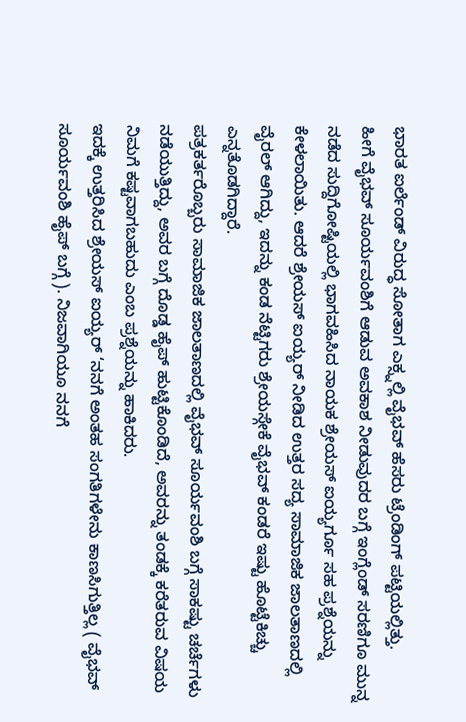ಭಾರತ ಐರ್ಲೆಂಡ್ ವಿರುದ್ಧ ಸೋತಾಗ ಎಕ್ಸ್ನಲ್ಲಿ ವೈಭವ್ ಹೆಸರು ಟ್ರೆಂಡಿಂಗ್ ಪಟ್ಟಿಯಲ್ಲಿತ್ತು.
ಹೀಗೆ ವೈಭವ್ ಸೂರ್ಯವಂಶಿಗೆ ಆಡುವ ಅವಕಾಶ ನೀಡುವುದರ ಬಗ್ಗೆ ಇಂಗ್ಲೆಂಡ್ ಸರಣಿಗೂ ಮುನ್ನ ನಡೆದ ಸುದ್ದಿಗೋಷ್ಟಿಯಲ್ಲಿ ಭಾಗವಹಿಸಿದ ನಾಯಕ ಶ್ರೇಯಸ್ ಐಯ್ಯರ್ಗೂ ಸಹ ಪ್ರಶ್ನೆಯನ್ನು ಕೇಳಲಾಯಿತು. ಆದರೆ ಶ್ರೇಯಸ್ ಐಯ್ಯರ್ ನೀಡಿದ ಉತ್ತರ ಸದ್ಯ ಸಾಮಾಜಿಕ ಜಾಲತಾಣದಲ್ಲಿ ವೈರಲ್ ಆಗಿದ್ದು, ಇದನ್ನು ಕಂಡ ನೆಟ್ಟಿಗರು ಶ್ರೇಯಸ್ಗೇಕೆ ವೈಭವ್ ಕಂಡರೆ ಇಷ್ಟು ಹೊಟ್ಟೆಕಿಚ್ಚು ಎನ್ನತೊಡಗಿದ್ದಾರೆ.
ಪತ್ರಕರ್ತರೊಬ್ಬರು ಸಾಮಾಜಿಕ ಜಾಲತಾಣದಲ್ಲಿ ವೈಭವ್ ಸೂರ್ಯವಂಶಿ ಬಗ್ಗೆ ಸಾಕಷ್ಟು ಚರ್ಚೆಗಳು ನಡೆಯುತ್ತಿದ್ದು, ಅವರ ಬಗ್ಗೆ ದೊಡ್ಡ ಹೈಪ್ ಹುಟ್ಟಿಕೊಂಡಿದೆ, ಅವರನ್ನು ತಂಡಕ್ಕೆ ಕರೆತರುವ ವಿಷಯ ನಿಮಗೆ ಕಷ್ಟವಾಗಬಹುದು ಎಂಬ ಪ್ರಶ್ನೆಯನ್ನು ಹಾಕಿದರು.
ಇದಕ್ಕೆ ಉತ್ತರಿಸಿದ ಶ್ರೇಯಸ್ ಐಯ್ಯರ್ ‘ನನಗೆ ಅಂತಹ ಸಂಗತಿಗಳೇನು ಕಾಣಸಿಗುತ್ತಿಲ್ಲ ( ವೈಭವ್ ಸೂರ್ಯವಂಶಿ ಹೈಪ್ ಬಗ್ಗೆ ). ನಿಜವಾಗಿಯೂ ನನಗೆ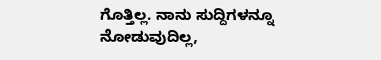ಗೊತ್ತಿಲ್ಲ. ನಾನು ಸುದ್ದಿಗಳನ್ನೂ ನೋಡುವುದಿಲ್ಲ,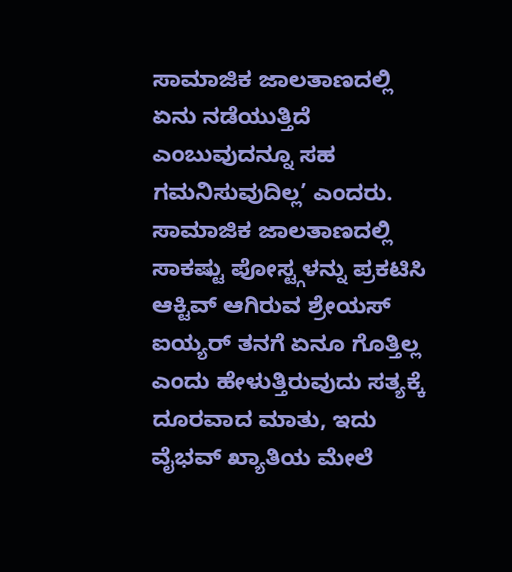ಸಾಮಾಜಿಕ ಜಾಲತಾಣದಲ್ಲಿ ಏನು ನಡೆಯುತ್ತಿದೆ ಎಂಬುವುದನ್ನೂ ಸಹ ಗಮನಿಸುವುದಿಲ್ಲ’ ಎಂದರು.
ಸಾಮಾಜಿಕ ಜಾಲತಾಣದಲ್ಲಿ ಸಾಕಷ್ಟು ಪೋಸ್ಟ್ಗಳನ್ನು ಪ್ರಕಟಿಸಿ ಆಕ್ಟಿವ್ ಆಗಿರುವ ಶ್ರೇಯಸ್ ಐಯ್ಯರ್ ತನಗೆ ಏನೂ ಗೊತ್ತಿಲ್ಲ ಎಂದು ಹೇಳುತ್ತಿರುವುದು ಸತ್ಯಕ್ಕೆ ದೂರವಾದ ಮಾತು, ಇದು ವೈಭವ್ ಖ್ಯಾತಿಯ ಮೇಲೆ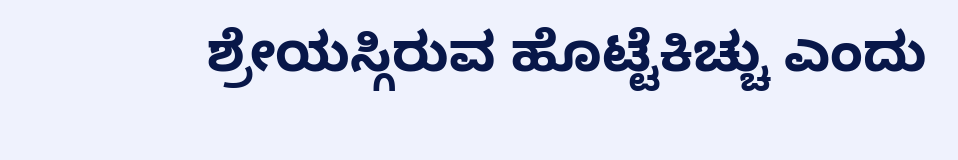ಶ್ರೇಯಸ್ಗಿರುವ ಹೊಟ್ಟೆಕಿಚ್ಚು ಎಂದು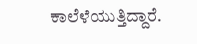ಕಾಲೆಳೆಯುತ್ತಿದ್ದಾರೆ.